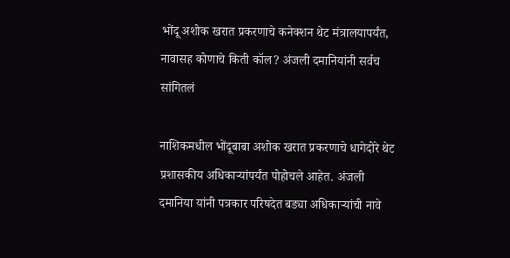भोंदू अशोक खरात प्रकरणाचे कनेक्शन थेट मंत्रालयापर्यंत, नावासह कोणाचे किती कॉल? अंजली दमानियांनी सर्वच सांगितलं

नाशिकमधील भोंदूबाबा अशोक खरात प्रकरणाचे धागेदोरे थेट प्रशासकीय अधिकाऱ्यांपर्यंत पोहोचले आहेत. अंजली दमानिया यांनी पत्रकार परिषदेत बड्या अधिकाऱ्यांची नावे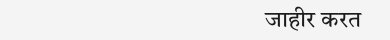जाहीर करत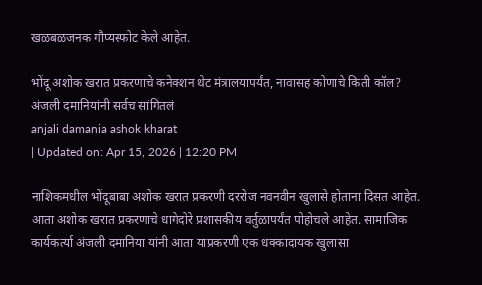खळबळजनक गौप्यस्फोट केले आहेत.

भोंदू अशोक खरात प्रकरणाचे कनेक्शन थेट मंत्रालयापर्यंत, नावासह कोणाचे किती कॉल? अंजली दमानियांनी सर्वच सांगितलं
anjali damania ashok kharat
| Updated on: Apr 15, 2026 | 12:20 PM

नाशिकमधील भोंदूबाबा अशोक खरात प्रकरणी दररोज नवनवीन खुलासे होताना दिसत आहेत. आता अशोक खरात प्रकरणाचे धागेदोरे प्रशासकीय वर्तुळापर्यंत पोहोचले आहेत. सामाजिक कार्यकर्त्या अंजली दमानिया यांनी आता याप्रकरणी एक धक्कादायक खुलासा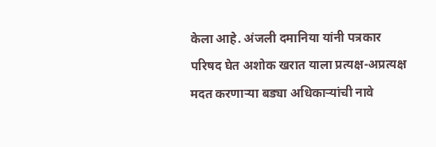केला आहे. अंजली दमानिया यांनी पत्रकार परिषद घेत अशोक खरात याला प्रत्यक्ष-अप्रत्यक्ष मदत करणाऱ्या बड्या अधिकाऱ्यांची नावे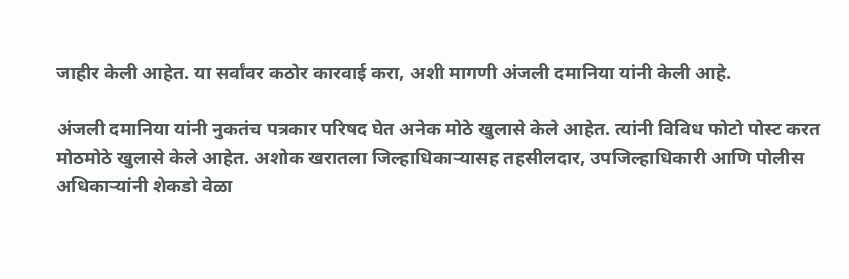जाहीर केली आहेत. या सर्वांवर कठोर कारवाई करा, अशी मागणी अंजली दमानिया यांनी केली आहे.

अंजली दमानिया यांनी नुकतंच पत्रकार परिषद घेत अनेक मोठे खुलासे केले आहेत. त्यांनी विविध फोटो पोस्ट करत मोठमोठे खुलासे केले आहेत. अशोक खरातला जिल्हाधिकाऱ्यासह तहसीलदार, उपजिल्हाधिकारी आणि पोलीस अधिकाऱ्यांनी शेकडो वेळा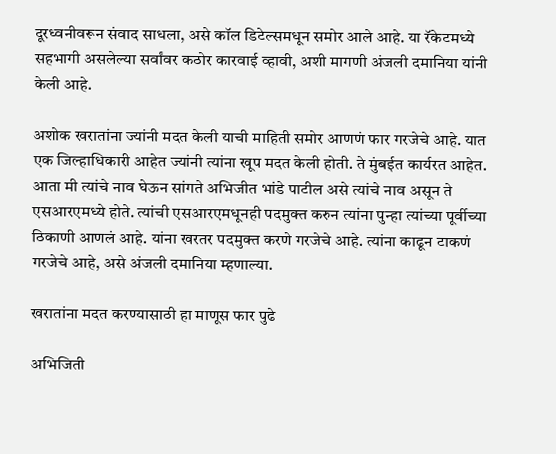दूरध्वनीवरून संवाद साधला, असे कॉल डिटेल्समधून समोर आले आहे. या रॅकेटमध्ये सहभागी असलेल्या सर्वांवर कठोर कारवाई व्हावी, अशी मागणी अंजली दमानिया यांनी केली आहे.

अशोक खरातांना ज्यांनी मदत केली याची माहिती समोर आणणं फार गरजेचे आहे. यात एक जिल्हाधिकारी आहेत ज्यांनी त्यांना खूप मदत केली होती. ते मुंबईत कार्यरत आहेत. आता मी त्यांचे नाव घेऊन सांगते अभिजीत भांडे पाटील असे त्यांचे नाव असून ते एसआरएमध्ये होते. त्यांची एसआरएमधूनही पदमुक्त करुन त्यांना पुन्हा त्यांच्या पूर्वीच्या ठिकाणी आणलं आहे. यांना खरतर पदमुक्त करणे गरजेचे आहे. त्यांना काढून टाकणं गरजेचे आहे, असे अंजली दमानिया म्हणाल्या.

खरातांना मदत करण्यासाठी हा माणूस फार पुढे

अभिजिती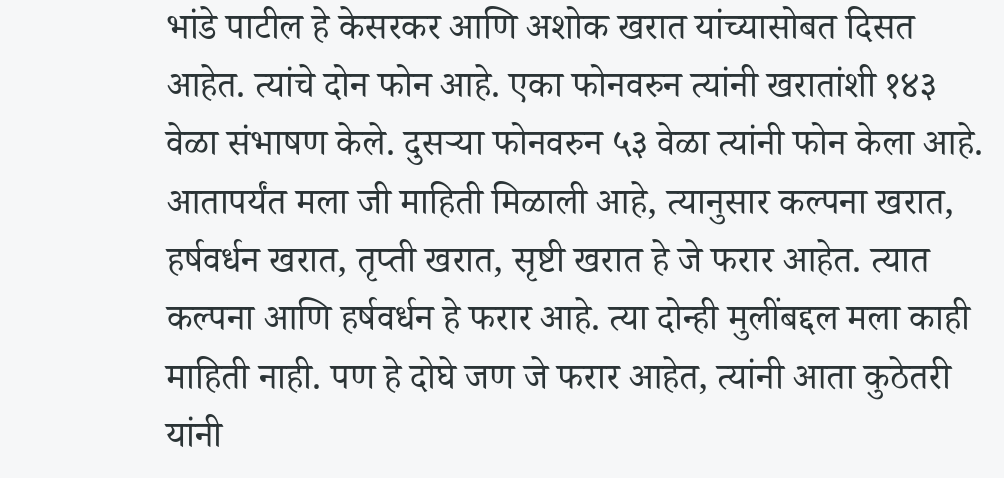भांडे पाटील हे केसरकर आणि अशोक खरात यांच्यासोबत दिसत आहेत. त्यांचे दोन फोन आहे. एका फोनवरुन त्यांनी खरातांशी १४३ वेळा संभाषण केले. दुसऱ्या फोनवरुन ५३ वेळा त्यांनी फोन केला आहे. आतापर्यंत मला जी माहिती मिळाली आहे, त्यानुसार कल्पना खरात, हर्षवर्धन खरात, तृप्ती खरात, सृष्टी खरात हे जे फरार आहेत. त्यात कल्पना आणि हर्षवर्धन हे फरार आहे. त्या दोन्ही मुलींबद्दल मला काही माहिती नाही. पण हे दोघे जण जे फरार आहेत, त्यांनी आता कुठेतरी यांनी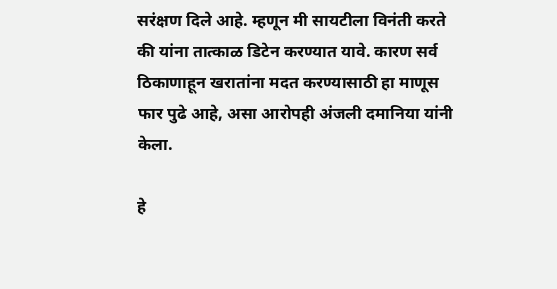सरंक्षण दिले आहे. म्हणून मी सायटीला विनंती करते की यांना तात्काळ डिटेन करण्यात यावे. कारण सर्व ठिकाणाहून खरातांना मदत करण्यासाठी हा माणूस फार पुढे आहे, असा आरोपही अंजली दमानिया यांनी केला.

हे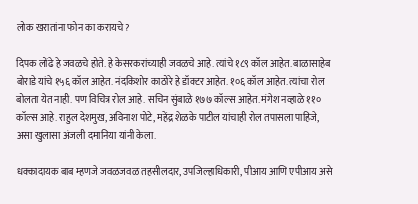लोक खरातांना फोन का करायचे?

दिपक लोंढे हे जवळचे होते. हे केसरकरांच्याही जवळचे आहे. त्यांचे १८९ कॉल आहेत. बाळासाहेब बोराडे यांचे १५६ कॉल आहेत. नंदकिशोर काठोरे हे डॉक्टर आहेत. १०६ कॉल आहेत. त्यांचा रोल बोलता येत नाही. पण विचित्र रोल आहे. सचिन सुंबाळे १७७ कॉल्स आहेत. मंगेश नव्हाळे ११० कॉल्स आहे. राहुल देशमुख, अविनाश पोटे, महेंद्र शेळके पाटील यांचाही रोल तपासला पाहिजे, असा खुलासा अंजली दमानिया यांनी केला.

धक्कादायक बाब म्हणजे जवळजवळ तहसीलदार, उपजिल्हाधिकारी, पीआय आणि एपीआय असे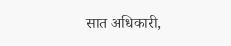सात अधिकारी,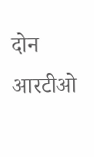दोन आरटीओ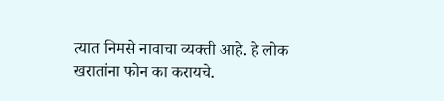त्यात निमसे नावाचा व्यक्ती आहे. हे लोक खरातांना फोन का करायचे.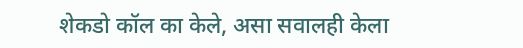शेकडो कॉल का केले, असा सवालही केला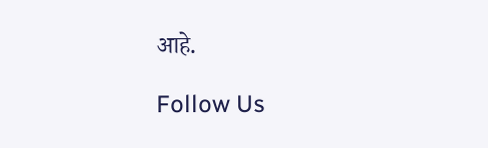आहे.

Follow Us